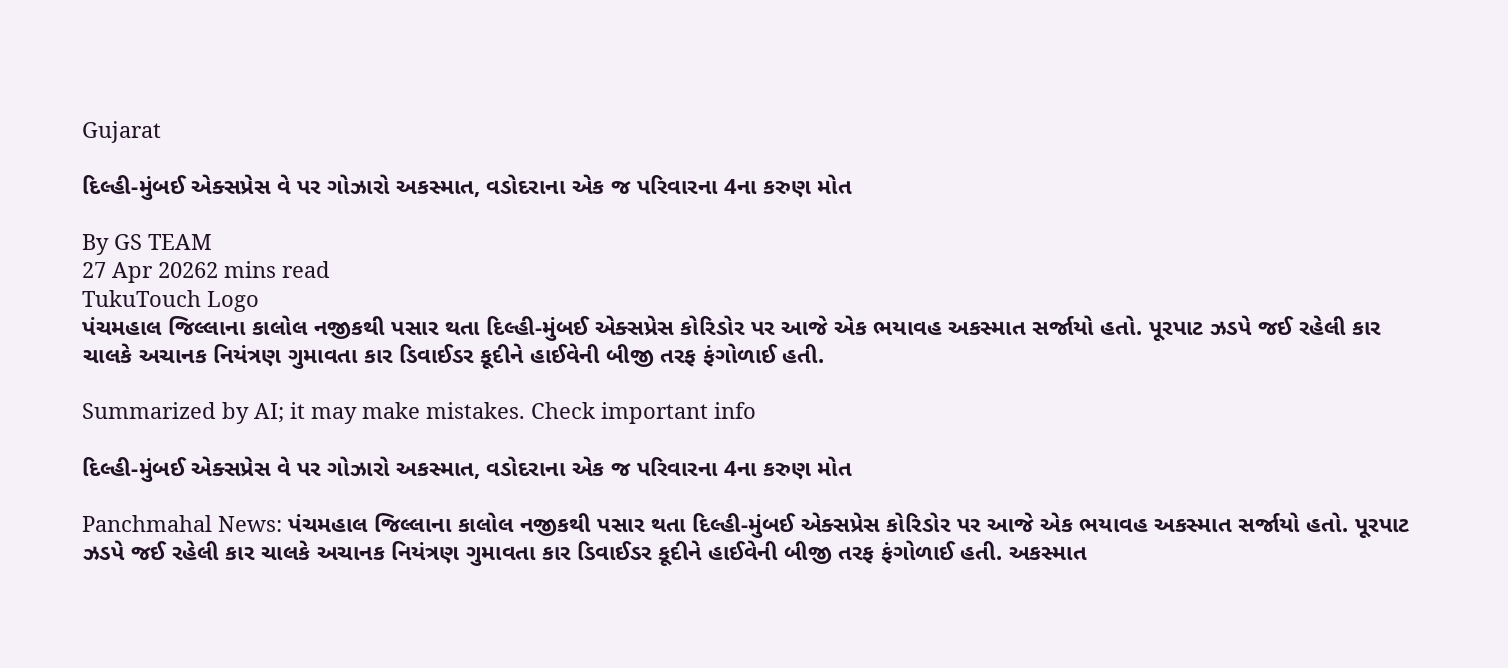Gujarat

દિલ્હી-મુંબઈ એક્સપ્રેસ વે પર ગોઝારો અકસ્માત, વડોદરાના એક જ પરિવારના 4ના કરુણ મોત

By GS TEAM
27 Apr 20262 mins read
TukuTouch Logo
પંચમહાલ જિલ્લાના કાલોલ નજીકથી પસાર થતા દિલ્હી-મુંબઈ એક્સપ્રેસ કોરિડોર પર આજે એક ભયાવહ અકસ્માત સર્જાયો હતો. પૂરપાટ ઝડપે જઈ રહેલી કાર ચાલકે અચાનક નિયંત્રણ ગુમાવતા કાર ડિવાઈડર કૂદીને હાઈવેની બીજી તરફ ફંગોળાઈ હતી.

Summarized by AI; it may make mistakes. Check important info

દિલ્હી-મુંબઈ એક્સપ્રેસ વે પર ગોઝારો અકસ્માત, વડોદરાના એક જ પરિવારના 4ના કરુણ મોત

Panchmahal News: પંચમહાલ જિલ્લાના કાલોલ નજીકથી પસાર થતા દિલ્હી-મુંબઈ એક્સપ્રેસ કોરિડોર પર આજે એક ભયાવહ અકસ્માત સર્જાયો હતો. પૂરપાટ ઝડપે જઈ રહેલી કાર ચાલકે અચાનક નિયંત્રણ ગુમાવતા કાર ડિવાઈડર કૂદીને હાઈવેની બીજી તરફ ફંગોળાઈ હતી. અકસ્માત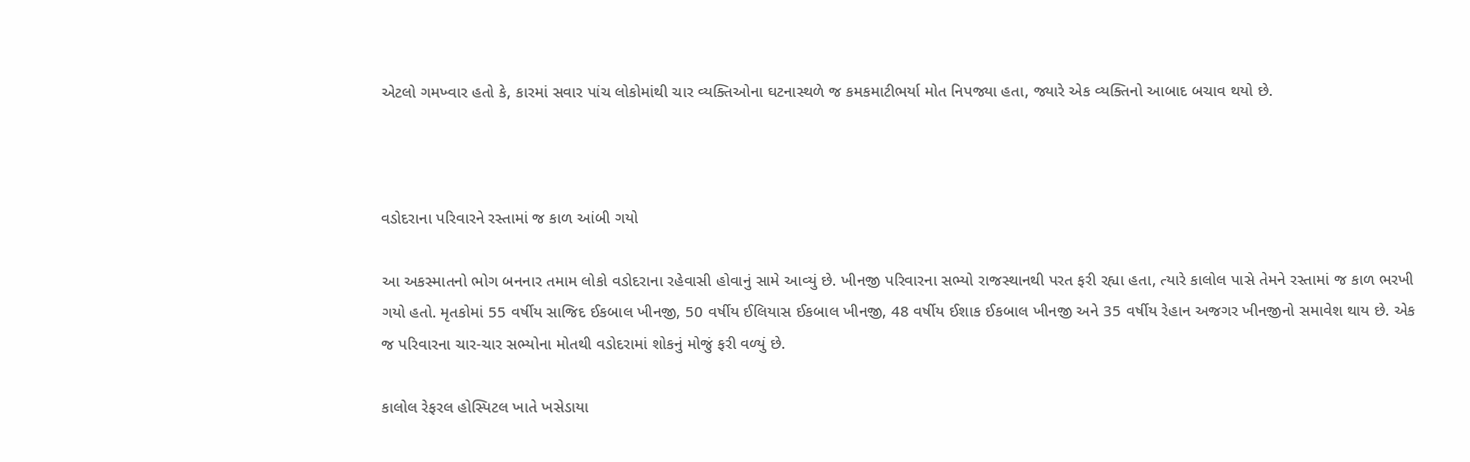એટલો ગમખ્વાર હતો કે, કારમાં સવાર પાંચ લોકોમાંથી ચાર વ્યક્તિઓના ઘટનાસ્થળે જ કમકમાટીભર્યા મોત નિપજ્યા હતા, જ્યારે એક વ્યક્તિનો આબાદ બચાવ થયો છે.



વડોદરાના પરિવારને રસ્તામાં જ કાળ આંબી ગયો

આ અકસ્માતનો ભોગ બનનાર તમામ લોકો વડોદરાના રહેવાસી હોવાનું સામે આવ્યું છે. ખીનજી પરિવારના સભ્યો રાજસ્થાનથી પરત ફરી રહ્યા હતા, ત્યારે કાલોલ પાસે તેમને રસ્તામાં જ કાળ ભરખી ગયો હતો. મૃતકોમાં 55 વર્ષીય સાજિદ ઈકબાલ ખીનજી, 50 વર્ષીય ઈલિયાસ ઈકબાલ ખીનજી, 48 વર્ષીય ઈશાક ઈકબાલ ખીનજી અને 35 વર્ષીય રેહાન અજગર ખીનજીનો સમાવેશ થાય છે. એક જ પરિવારના ચાર-ચાર સભ્યોના મોતથી વડોદરામાં શોકનું મોજું ફરી વળ્યું છે.

કાલોલ રેફરલ હોસ્પિટલ ખાતે ખસેડાયા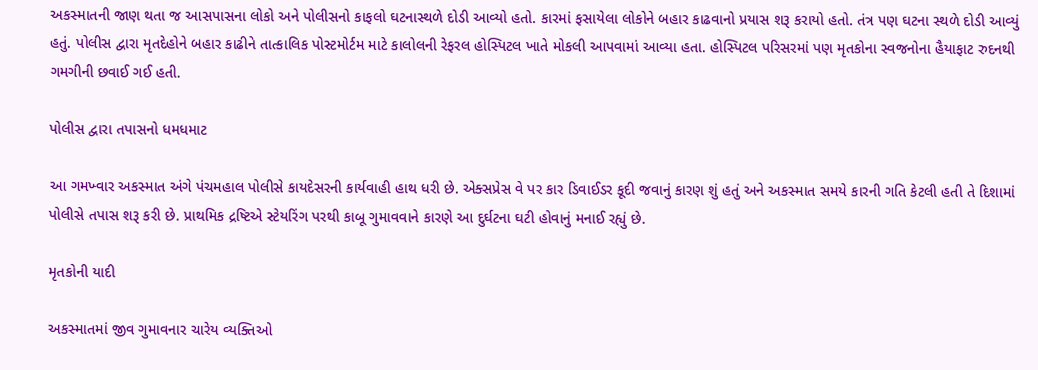અકસ્માતની જાણ થતા જ આસપાસના લોકો અને પોલીસનો કાફલો ઘટનાસ્થળે દોડી આવ્યો હતો. કારમાં ફસાયેલા લોકોને બહાર કાઢવાનો પ્રયાસ શરૂ કરાયો હતો. તંત્ર પણ ઘટના સ્થળે દોડી આવ્યું હતું. પોલીસ દ્વારા મૃતદેહોને બહાર કાઢીને તાત્કાલિક પોસ્ટમોર્ટમ માટે કાલોલની રેફરલ હોસ્પિટલ ખાતે મોકલી આપવામાં આવ્યા હતા. હોસ્પિટલ પરિસરમાં પણ મૃતકોના સ્વજનોના હૈયાફાટ રુદનથી ગમગીની છવાઈ ગઈ હતી.

પોલીસ દ્વારા તપાસનો ધમધમાટ

આ ગમખ્વાર અકસ્માત અંગે પંચમહાલ પોલીસે કાયદેસરની કાર્યવાહી હાથ ધરી છે. એક્સપ્રેસ વે પર કાર ડિવાઈડર કૂદી જવાનું કારણ શું હતું અને અકસ્માત સમયે કારની ગતિ કેટલી હતી તે દિશામાં પોલીસે તપાસ શરૂ કરી છે. પ્રાથમિક દ્રષ્ટિએ સ્ટેયરિંગ પરથી કાબૂ ગુમાવવાને કારણે આ દુર્ઘટના ઘટી હોવાનું મનાઈ રહ્યું છે.

મૃતકોની યાદી

અકસ્માતમાં જીવ ગુમાવનાર ચારેય વ્યક્તિઓ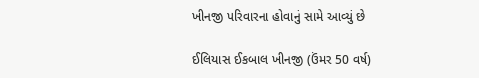ખીનજી પરિવારના હોવાનું સામે આવ્યું છે

ઈલિયાસ ઈકબાલ ખીનજી (ઉંમર 50 વર્ષ)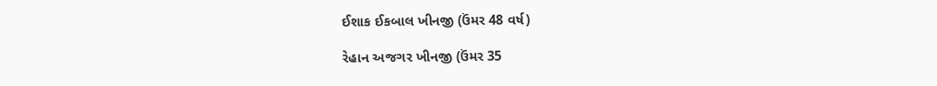ઈશાક ઈકબાલ ખીનજી (ઉંમર 48 વર્ષ)

રેહાન અજગર ખીનજી (ઉંમર 35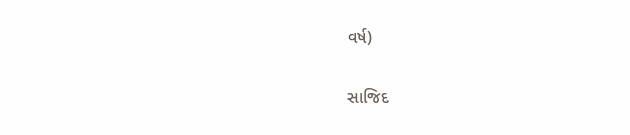વર્ષ)

સાજિદ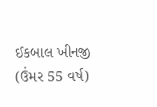ઈકબાલ ખીનજી (ઉંમર 55 વર્ષ)